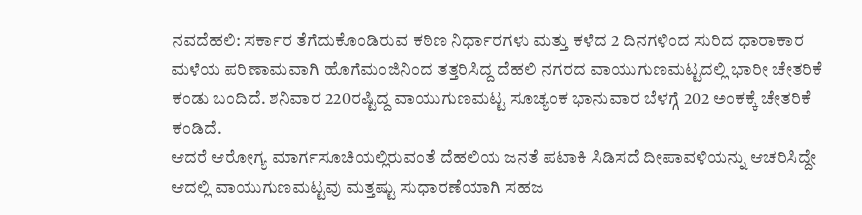ನವದೆಹಲಿ: ಸರ್ಕಾರ ತೆಗೆದುಕೊಂಡಿರುವ ಕಠಿಣ ನಿರ್ಧಾರಗಳು ಮತ್ತು ಕಳೆದ 2 ದಿನಗಳಿಂದ ಸುರಿದ ಧಾರಾಕಾರ ಮಳೆಯ ಪರಿಣಾಮವಾಗಿ ಹೊಗೆಮಂಜಿನಿಂದ ತತ್ತರಿಸಿದ್ದ ದೆಹಲಿ ನಗರದ ವಾಯುಗುಣಮಟ್ಟದಲ್ಲಿ ಭಾರೀ ಚೇತರಿಕೆ ಕಂಡು ಬಂದಿದೆ. ಶನಿವಾರ 220ರಷ್ಟಿದ್ದ ವಾಯುಗುಣಮಟ್ಟ ಸೂಚ್ಯಂಕ ಭಾನುವಾರ ಬೆಳಗ್ಗೆ 202 ಅಂಕಕ್ಕೆ ಚೇತರಿಕೆ ಕಂಡಿದೆ.
ಆದರೆ ಆರೋಗ್ಯ ಮಾರ್ಗಸೂಚಿಯಲ್ಲಿರುವಂತೆ ದೆಹಲಿಯ ಜನತೆ ಪಟಾಕಿ ಸಿಡಿಸದೆ ದೀಪಾವಳಿಯನ್ನು ಆಚರಿಸಿದ್ದೇ ಆದಲ್ಲಿ ವಾಯುಗುಣಮಟ್ಟವು ಮತ್ತಷ್ಟು ಸುಧಾರಣೆಯಾಗಿ ಸಹಜ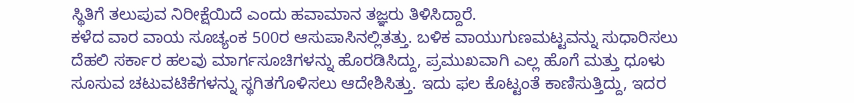ಸ್ಥಿತಿಗೆ ತಲುಪುವ ನಿರೀಕ್ಷೆಯಿದೆ ಎಂದು ಹವಾಮಾನ ತಜ್ಞರು ತಿಳಿಸಿದ್ದಾರೆ.
ಕಳೆದ ವಾರ ವಾಯ ಸೂಚ್ಯಂಕ 500ರ ಆಸುಪಾಸಿನಲ್ಲಿತತ್ತು. ಬಳಿಕ ವಾಯುಗುಣಮಟ್ಟವನ್ನು ಸುಧಾರಿಸಲು ದೆಹಲಿ ಸರ್ಕಾರ ಹಲವು ಮಾರ್ಗಸೂಚಿಗಳನ್ನು ಹೊರಡಿಸಿದ್ದು, ಪ್ರಮುಖವಾಗಿ ಎಲ್ಲ ಹೊಗೆ ಮತ್ತು ಧೂಳು ಸೂಸುವ ಚಟುವಟಿಕೆಗಳನ್ನು ಸ್ಥಗಿತಗೊಳಿಸಲು ಆದೇಶಿಸಿತ್ತು. ಇದು ಫಲ ಕೊಟ್ಟಂತೆ ಕಾಣಿಸುತ್ತಿದ್ದು, ಇದರ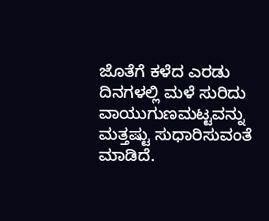ಜೊತೆಗೆ ಕಳೆದ ಎರಡು ದಿನಗಳಲ್ಲಿ ಮಳೆ ಸುರಿದು ವಾಯುಗುಣಮಟ್ಟವನ್ನು ಮತ್ತಷ್ಟು ಸುಧಾರಿಸುವಂತೆ ಮಾಡಿದೆ.